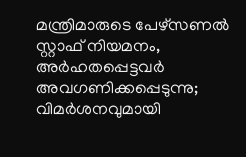മന്ത്രിമാരുടെ പേഴ്‌സണല്‍ സ്റ്റാഫ് നിയമനം, അര്‍ഹതപ്പെട്ടവര്‍ അവഗണിക്കപ്പെടുന്നു; വിമര്‍ശനവുമായി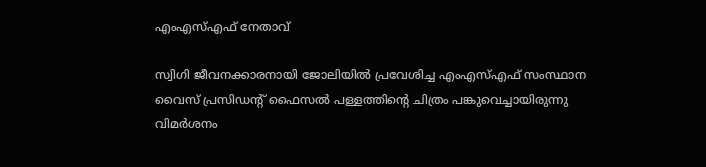എംഎസ്എഫ് നേതാവ്

സ്വിഗി ജീവനക്കാരനായി ജോലിയില്‍ പ്രവേശിച്ച എംഎസ്എഫ് സംസ്ഥാന വൈസ് പ്രസിഡന്റ് ഫൈസല്‍ പള്ളത്തിന്റെ ചിത്രം പങ്കുവെച്ചായിരുന്നു വിമര്‍ശനം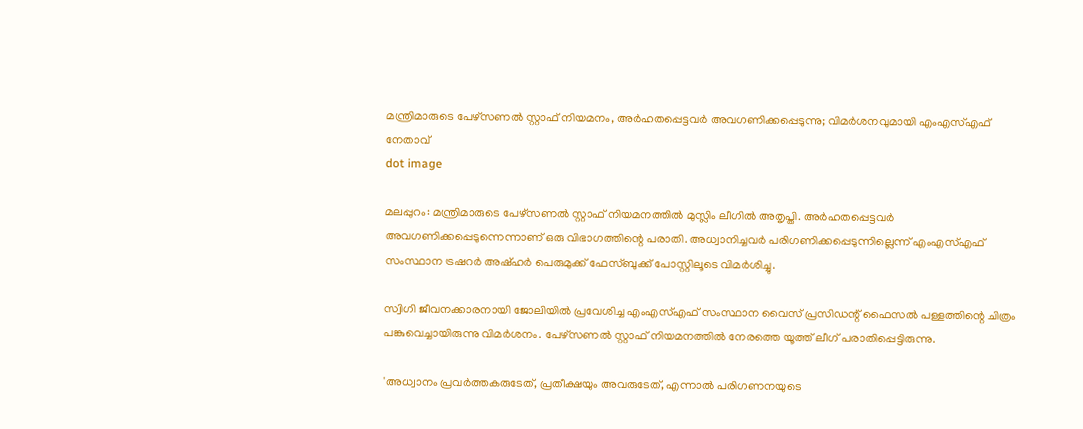മന്ത്രിമാരുടെ പേഴ്‌സണല്‍ സ്റ്റാഫ് നിയമനം, അര്‍ഹതപ്പെട്ടവര്‍ അവഗണിക്കപ്പെടുന്നു; വിമര്‍ശനവുമായി എംഎസ്എഫ് നേതാവ്
dot image

മലപ്പുറം: മന്ത്രിമാരുടെ പേഴ്‌സണല്‍ സ്റ്റാഫ് നിയമനത്തില്‍ മുസ്ലിം ലീഗില്‍ അതൃപ്തി. അര്‍ഹതപ്പെട്ടവര്‍ അവഗണിക്കപ്പെടുന്നെന്നാണ് ഒരു വിഭാഗത്തിന്റെ പരാതി. അധ്വാനിച്ചവര്‍ പരിഗണിക്കപ്പെടുന്നില്ലെന്ന് എംഎസ്എഫ് സംസ്ഥാന ട്രഷറര്‍ അഷ്ഹര്‍ പെരുമുക്ക് ഫേസ്ബുക്ക് പോസ്റ്റിലൂടെ വിമര്‍ശിച്ചു.

സ്വിഗി ജീവനക്കാരനായി ജോലിയില്‍ പ്രവേശിച്ച എംഎസ്എഫ് സംസ്ഥാന വൈസ് പ്രസിഡന്റ് ഫൈസല്‍ പള്ളത്തിന്റെ ചിത്രം പങ്കുവെച്ചായിരുന്നു വിമര്‍ശനം. പേഴ്‌സണല്‍ സ്റ്റാഫ് നിയമനത്തില്‍ നേരത്തെ യൂത്ത് ലീഗ് പരാതിപ്പെട്ടിരുന്നു.

'അധ്വാനം പ്രവര്‍ത്തകരുടേത്, പ്രതീക്ഷയും അവരുടേത്, എന്നാല്‍ പരിഗണനയുടെ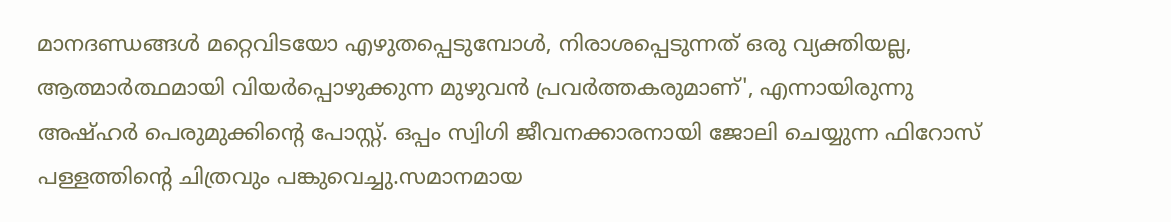മാനദണ്ഡങ്ങള്‍ മറ്റെവിടയോ എഴുതപ്പെടുമ്പോള്‍, നിരാശപ്പെടുന്നത് ഒരു വ്യക്തിയല്ല, ആത്മാര്‍ത്ഥമായി വിയര്‍പ്പൊഴുക്കുന്ന മുഴുവന്‍ പ്രവര്‍ത്തകരുമാണ്', എന്നായിരുന്നു അഷ്ഹര്‍ പെരുമുക്കിന്റെ പോസ്റ്റ്. ഒപ്പം സ്വിഗി ജീവനക്കാരനായി ജോലി ചെയ്യുന്ന ഫിറോസ് പള്ളത്തിന്റെ ചിത്രവും പങ്കുവെച്ചു.സമാനമായ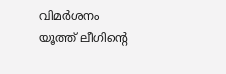വിമര്‍ശനം യൂത്ത് ലീഗിന്റെ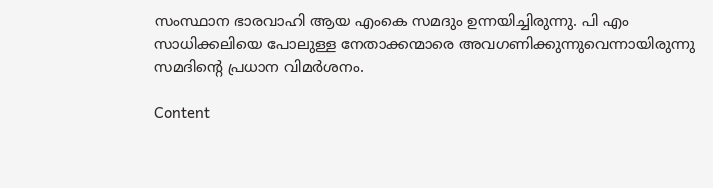സംസ്ഥാന ഭാരവാഹി ആയ എംകെ സമദും ഉന്നയിച്ചിരുന്നു. പി എം സാധിക്കലിയെ പോലുള്ള നേതാക്കന്മാരെ അവഗണിക്കുന്നുവെന്നായിരുന്നു സമദിന്റെ പ്രധാന വിമര്‍ശനം.

Content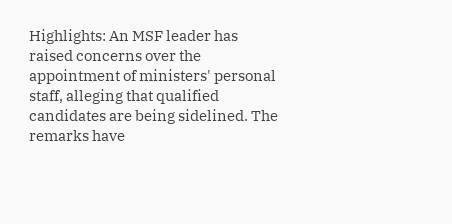Highlights: An MSF leader has raised concerns over the appointment of ministers' personal staff, alleging that qualified candidates are being sidelined. The remarks have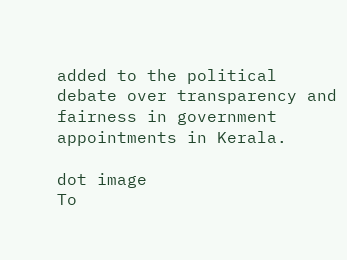added to the political debate over transparency and fairness in government appointments in Kerala.

dot image
To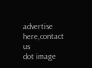advertise here,contact us
dot image